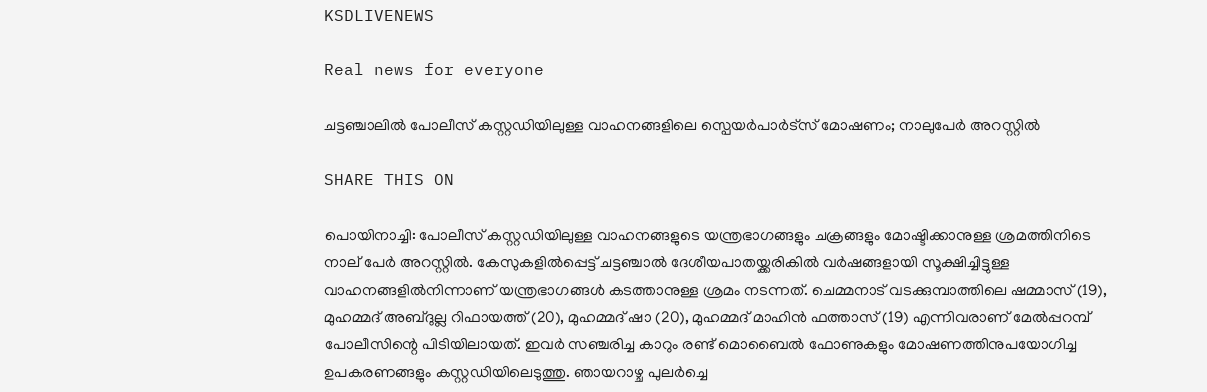KSDLIVENEWS

Real news for everyone

ചട്ടഞ്ചാലിൽ പോലീസ് കസ്റ്റഡിയിലുള്ള വാഹനങ്ങളിലെ സ്പെയർപാർട്സ് മോഷണം; നാലുപേർ അറസ്റ്റിൽ

SHARE THIS ON

പൊയിനാച്ചി: പോലീസ് കസ്റ്റഡിയിലുള്ള വാഹനങ്ങളുടെ യന്ത്രഭാഗങ്ങളും ചക്രങ്ങളും മോഷ്ടിക്കാനുള്ള ശ്രമത്തിനിടെ നാല് പേർ‌ അറസ്റ്റിൽ. കേസുകളിൽപ്പെട്ട് ചട്ടഞ്ചാൽ ദേശീയപാതയ്ക്കരികിൽ വർഷങ്ങളായി സൂക്ഷിച്ചിട്ടുള്ള വാഹനങ്ങളിൽനിന്നാണ് യന്ത്രഭാഗങ്ങൾ കടത്താനുള്ള ശ്രമം നടന്നത്. ചെമ്മനാട് വടക്കുമ്പാത്തിലെ ഷമ്മാസ് (19), മുഹമ്മദ് അബ്ദുല്ല റിഫായത്ത് (20), മുഹമ്മദ് ഷാ (20), മുഹമ്മദ് മാഹിൻ ഫത്താസ് (19) എന്നിവരാണ് മേൽപ്പറമ്പ് പോലീസിന്റെ പിടിയിലായത്. ഇവർ സഞ്ചരിച്ച കാറും രണ്ട്‌ മൊബൈൽ ഫോണുകളും മോഷണത്തിനുപയോഗിച്ച ഉപകരണങ്ങളും കസ്റ്റഡിയിലെടുത്തു. ഞായറാഴ്ച പുലർച്ചെ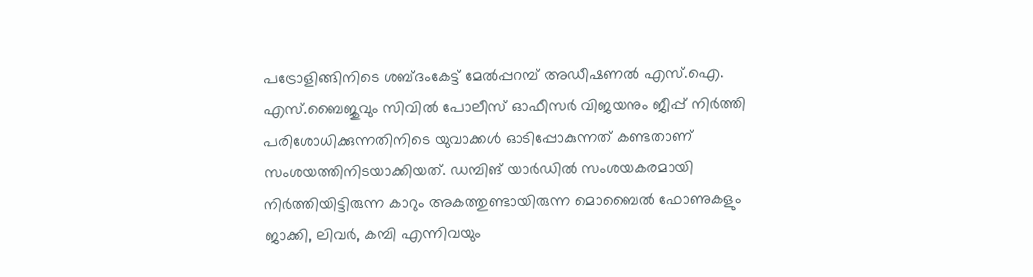പട്രോളിങ്ങിനിടെ ശബ്ദംകേട്ട് മേൽപ്പറമ്പ് അഡീഷണൽ എസ്.ഐ. എസ്.ബൈജുവും സിവിൽ പോലീസ് ഓഫീസർ വിജയനും ജീപ്പ്‌ നിർത്തി പരിശോധിക്കുന്നതിനിടെ യുവാക്കൾ ഓടിപ്പോകുന്നത് കണ്ടതാണ് സംശയത്തിനിടയാക്കിയത്. ഡമ്പിങ് യാർഡിൽ സംശയകരമായി നിർത്തിയിട്ടിരുന്ന കാറും അകത്തുണ്ടായിരുന്ന മൊബൈൽ ഫോണുകളും ജാക്കി, ലിവർ, കമ്പി എന്നിവയും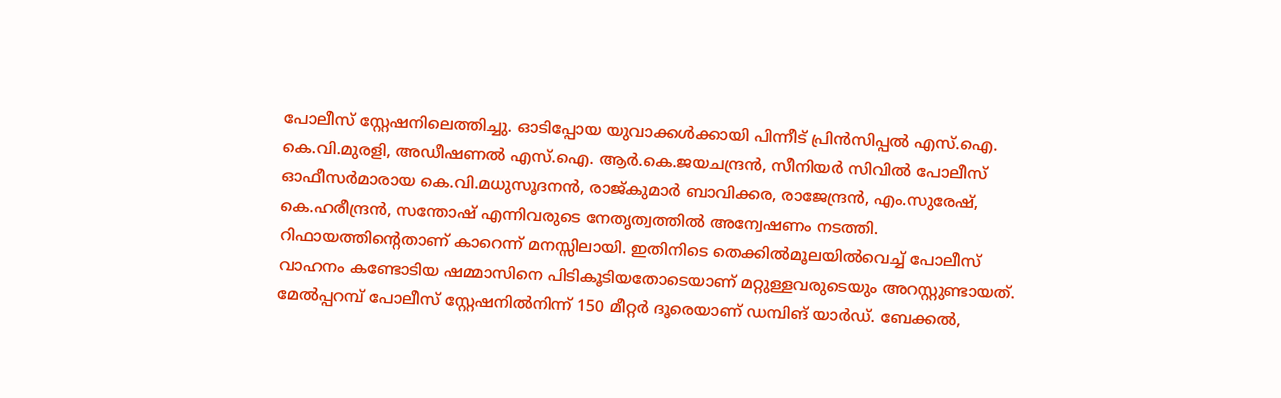പോലീസ് സ്റ്റേഷനിലെത്തിച്ചു. ഓടിപ്പോയ യുവാക്കൾക്കായി പിന്നീട് പ്രിൻസിപ്പൽ എസ്.ഐ. കെ.വി.മുരളി, അഡീഷണൽ എസ്.ഐ. ആർ.കെ.ജയചന്ദ്രൻ, സീനിയർ സിവിൽ പോലീസ് ഓഫീസർമാരായ കെ.വി.മധുസൂദനൻ, രാജ്‌കുമാർ ബാവിക്കര, രാജേന്ദ്രൻ, എം.സുരേഷ്, കെ.ഹരീന്ദ്രൻ, സന്തോഷ് എന്നിവരുടെ നേതൃത്വത്തിൽ അന്വേഷണം നടത്തി. റിഫായത്തിന്റെതാണ് കാറെന്ന് മനസ്സിലായി. ഇതിനിടെ തെക്കിൽമൂലയിൽവെച്ച് പോലീസ് വാഹനം കണ്ടോടിയ ഷമ്മാസിനെ പിടികൂടിയതോടെയാണ് മറ്റുള്ളവരുടെയും അറസ്റ്റുണ്ടായത്. മേൽപ്പറമ്പ് പോലീസ് സ്റ്റേഷനിൽനിന്ന് 150 മീറ്റർ ദൂരെയാണ്‌ ഡമ്പിങ് യാർഡ്. ബേക്കൽ,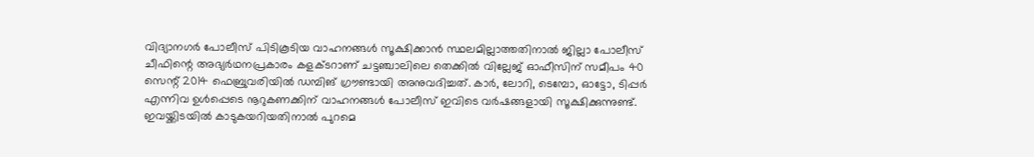വിദ്യാനഗർ പോലീസ് പിടികൂടിയ വാഹനങ്ങൾ സൂക്ഷിക്കാൻ സ്ഥലമില്ലാത്തതിനാൽ ജില്ലാ പോലീസ് ചീഫിന്റെ അഭ്യർഥനപ്രകാരം കളക്ടറാണ് ചട്ടഞ്ചാലിലെ തെക്കിൽ വില്ലേജ് ഓഫീസിന് സമീപം 40 സെന്റ് 2014 ഫെബ്രുവരിയിൽ ഡമ്പിങ് ഗ്രൗണ്ടായി അനുവദിച്ചത്. കാർ, ലോറി, ടെമ്പോ, ഓട്ടോ, ടിപ്പർ എന്നിവ ഉൾപ്പെടെ നൂറുകണക്കിന് വാഹനങ്ങൾ പോലീസ് ഇവിടെ വർഷങ്ങളായി സൂക്ഷിക്കുന്നുണ്ട്. ഇവയ്ക്കിടയിൽ കാടുകയറിയതിനാൽ പുറമെ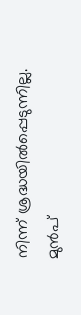നിന്ന് ശ്രദ്ധയിൽപ്പെടുന്നില്ല. മുൻപ്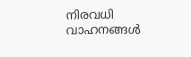നിരവധി വാഹനങ്ങൾ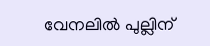വേനലിൽ പുല്ലിന്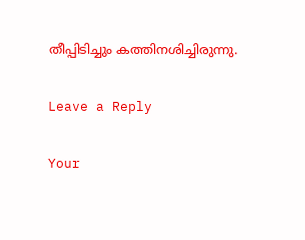തീപ്പിടിച്ചും കത്തിനശിച്ചിരുന്നു.

Leave a Reply

Your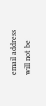email address will not be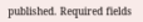published. Required fields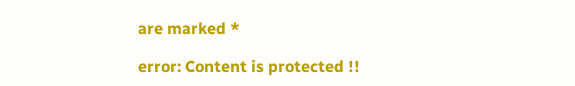are marked *

error: Content is protected !!